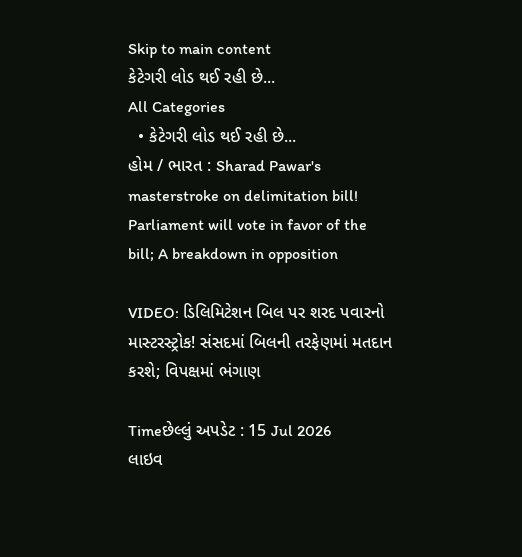Skip to main content
કેટેગરી લોડ થઈ રહી છે...
All Categories
  • કેટેગરી લોડ થઈ રહી છે...
હોમ / ભારત : Sharad Pawar's masterstroke on delimitation bill! Parliament will vote in favor of the bill; A breakdown in opposition

VIDEO: ડિલિમિટેશન બિલ પર શરદ પવારનો માસ્ટરસ્ટ્રોક! સંસદમાં બિલની તરફેણમાં મતદાન કરશે; વિપક્ષમાં ભંગાણ

Timeછેલ્લું અપડેટ : 15 Jul 2026
લાઇવ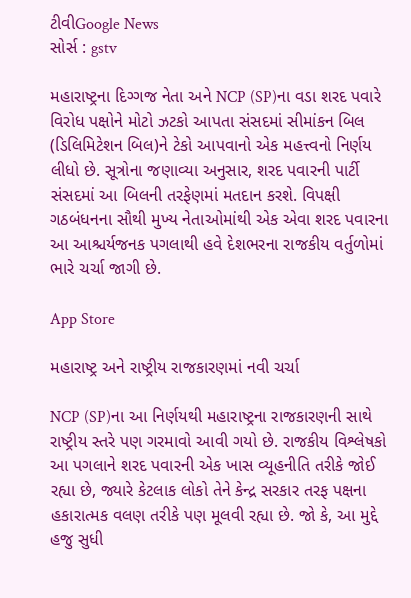ટીવીGoogle News
સોર્સ : gstv

મહારાષ્ટ્રના દિગ્ગજ નેતા અને NCP (SP)ના વડા શરદ પવારે વિરોધ પક્ષોને મોટો ઝટકો આપતા સંસદમાં સીમાંકન બિલ (ડિલિમિટેશન બિલ)ને ટેકો આપવાનો એક મહત્ત્વનો નિર્ણય લીધો છે. સૂત્રોના જણાવ્યા અનુસાર, શરદ પવારની પાર્ટી સંસદમાં આ બિલની તરફેણમાં મતદાન કરશે. વિપક્ષી ગઠબંધનના સૌથી મુખ્ય નેતાઓમાંથી એક એવા શરદ પવારના આ આશ્ચર્યજનક પગલાથી હવે દેશભરના રાજકીય વર્તુળોમાં ભારે ચર્ચા જાગી છે.

App Store

મહારાષ્ટ્ર અને રાષ્ટ્રીય રાજકારણમાં નવી ચર્ચા

NCP (SP)ના આ નિર્ણયથી મહારાષ્ટ્રના રાજકારણની સાથે રાષ્ટ્રીય સ્તરે પણ ગરમાવો આવી ગયો છે. રાજકીય વિશ્લેષકો આ પગલાને શરદ પવારની એક ખાસ વ્યૂહનીતિ તરીકે જોઈ રહ્યા છે, જ્યારે કેટલાક લોકો તેને કેન્દ્ર સરકાર તરફ પક્ષના હકારાત્મક વલણ તરીકે પણ મૂલવી રહ્યા છે. જો કે, આ મુદ્દે હજુ સુધી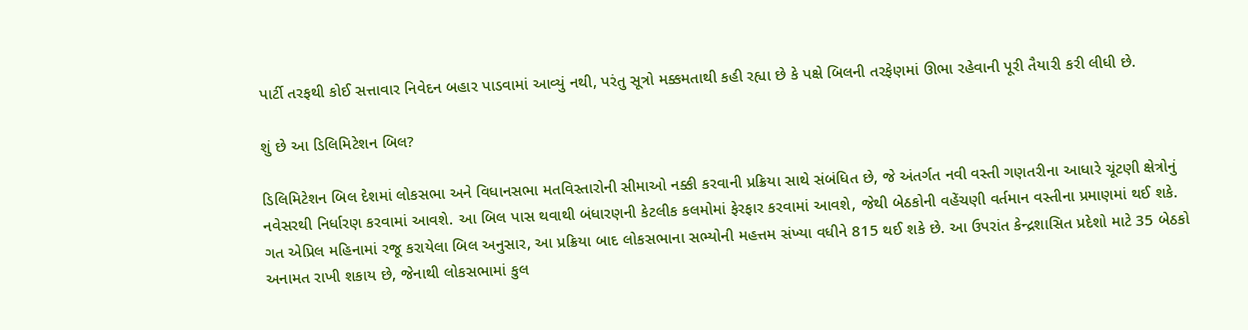પાર્ટી તરફથી કોઈ સત્તાવાર નિવેદન બહાર પાડવામાં આવ્યું નથી, પરંતુ સૂત્રો મક્કમતાથી કહી રહ્યા છે કે પક્ષે બિલની તરફેણમાં ઊભા રહેવાની પૂરી તૈયારી કરી લીધી છે.

શું છે આ ડિલિમિટેશન બિલ?

ડિલિમિટેશન બિલ દેશમાં લોકસભા અને વિધાનસભા મતવિસ્તારોની સીમાઓ નક્કી કરવાની પ્રક્રિયા સાથે સંબંધિત છે, જે અંતર્ગત નવી વસ્તી ગણતરીના આધારે ચૂંટણી ક્ષેત્રોનું નવેસરથી નિર્ધારણ કરવામાં આવશે. આ બિલ પાસ થવાથી બંધારણની કેટલીક કલમોમાં ફેરફાર કરવામાં આવશે, જેથી બેઠકોની વહેંચણી વર્તમાન વસ્તીના પ્રમાણમાં થઈ શકે. ગત એપ્રિલ મહિનામાં રજૂ કરાયેલા બિલ અનુસાર, આ પ્રક્રિયા બાદ લોકસભાના સભ્યોની મહત્તમ સંખ્યા વધીને 815 થઈ શકે છે. આ ઉપરાંત કેન્દ્રશાસિત પ્રદેશો માટે 35 બેઠકો અનામત રાખી શકાય છે, જેનાથી લોકસભામાં કુલ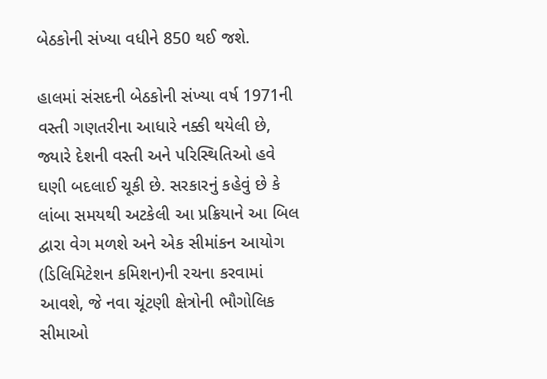બેઠકોની સંખ્યા વધીને 850 થઈ જશે.

હાલમાં સંસદની બેઠકોની સંખ્યા વર્ષ 1971ની વસ્તી ગણતરીના આધારે નક્કી થયેલી છે, જ્યારે દેશની વસ્તી અને પરિસ્થિતિઓ હવે ઘણી બદલાઈ ચૂકી છે. સરકારનું કહેવું છે કે લાંબા સમયથી અટકેલી આ પ્રક્રિયાને આ બિલ દ્વારા વેગ મળશે અને એક સીમાંકન આયોગ (ડિલિમિટેશન કમિશન)ની રચના કરવામાં આવશે, જે નવા ચૂંટણી ક્ષેત્રોની ભૌગોલિક સીમાઓ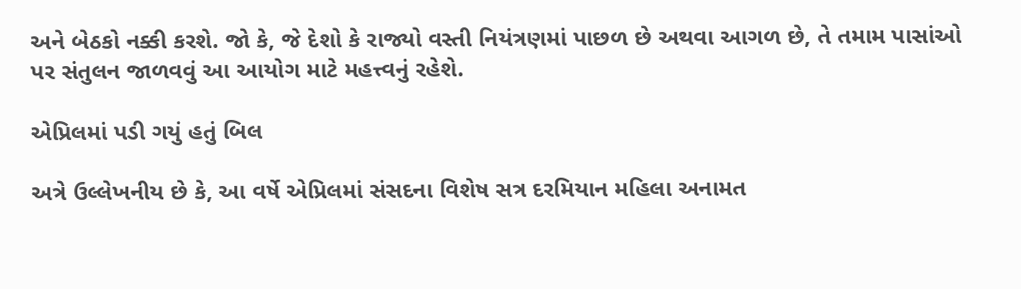અને બેઠકો નક્કી કરશે. જો કે, જે દેશો કે રાજ્યો વસ્તી નિયંત્રણમાં પાછળ છે અથવા આગળ છે, તે તમામ પાસાંઓ પર સંતુલન જાળવવું આ આયોગ માટે મહત્ત્વનું રહેશે.

એપ્રિલમાં પડી ગયું હતું બિલ

અત્રે ઉલ્લેખનીય છે કે, આ વર્ષે એપ્રિલમાં સંસદના વિશેષ સત્ર દરમિયાન મહિલા અનામત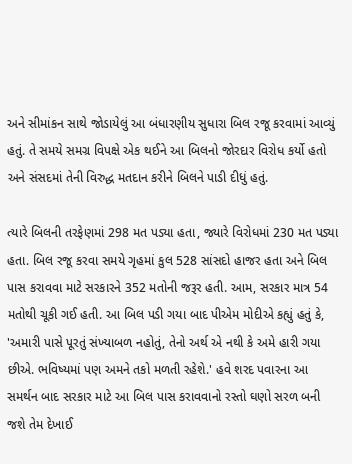અને સીમાંકન સાથે જોડાયેલું આ બંધારણીય સુધારા બિલ રજૂ કરવામાં આવ્યું હતું. તે સમયે સમગ્ર વિપક્ષે એક થઈને આ બિલનો જોરદાર વિરોધ કર્યો હતો અને સંસદમાં તેની વિરુદ્ધ મતદાન કરીને બિલને પાડી દીધું હતું.

ત્યારે બિલની તરફેણમાં 298 મત પડ્યા હતા, જ્યારે વિરોધમાં 230 મત પડ્યા હતા. બિલ રજૂ કરવા સમયે ગૃહમાં કુલ 528 સાંસદો હાજર હતા અને બિલ પાસ કરાવવા માટે સરકારને 352 મતોની જરૂર હતી. આમ, સરકાર માત્ર 54 મતોથી ચૂકી ગઈ હતી. આ બિલ પડી ગયા બાદ પીએમ મોદીએ કહ્યું હતું કે, 'અમારી પાસે પૂરતું સંખ્યાબળ નહોતું, તેનો અર્થ એ નથી કે અમે હારી ગયા છીએ. ભવિષ્યમાં પણ અમને તકો મળતી રહેશે.' હવે શરદ પવારના આ સમર્થન બાદ સરકાર માટે આ બિલ પાસ કરાવવાનો રસ્તો ઘણો સરળ બની જશે તેમ દેખાઈ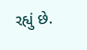રહ્યું છે.